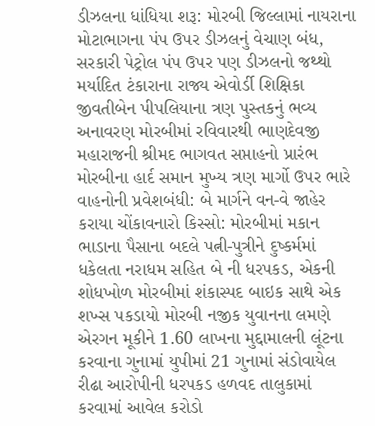ડીઝલના ધાંધિયા શરૂ: મોરબી જિલ્લામાં નાયરાના મોટાભાગના પંપ ઉપર ડીઝલનું વેચાણ બંધ, સરકારી પેટ્રોલ પંપ ઉપર પણ ડીઝલનો જથ્થો મર્યાદિત ટંકારાના રાજ્ય એવોર્ડી શિક્ષિકા જીવતીબેન પીપલિયાના ત્રણ પુસ્તકનું ભવ્ય અનાવરણ મોરબીમાં રવિવારથી ભાણદેવજી મહારાજની શ્રીમદ ભાગવત સપ્તાહનો પ્રારંભ મોરબીના હાર્દ સમાન મુખ્ય ત્રણ માર્ગો ઉપર ભારે વાહનોની પ્રવેશબંધી: બે માર્ગને વન-વે જાહેર કરાયા ચોંકાવનારો કિસ્સો: મોરબીમાં મકાન ભાડાના પૈસાના બદલે પત્ની-પુત્રીને દુષ્કર્મમાં ધકેલતા નરાધમ સહિત બે ની ધરપકડ, એકની શોધખોળ મોરબીમાં શંકાસ્પદ બાઇક સાથે એક શખ્સ પકડાયો મોરબી નજીક યુવાનના લમણે એરગન મૂકીને 1.60 લાખના મુદ્દામાલની લૂંટના કરવાના ગુનામાં યુપીમાં 21 ગુનામાં સંડોવાયેલ રીઢા આરોપીની ધરપકડ હળવદ તાલુકામાં કરવામાં આવેલ કરોડો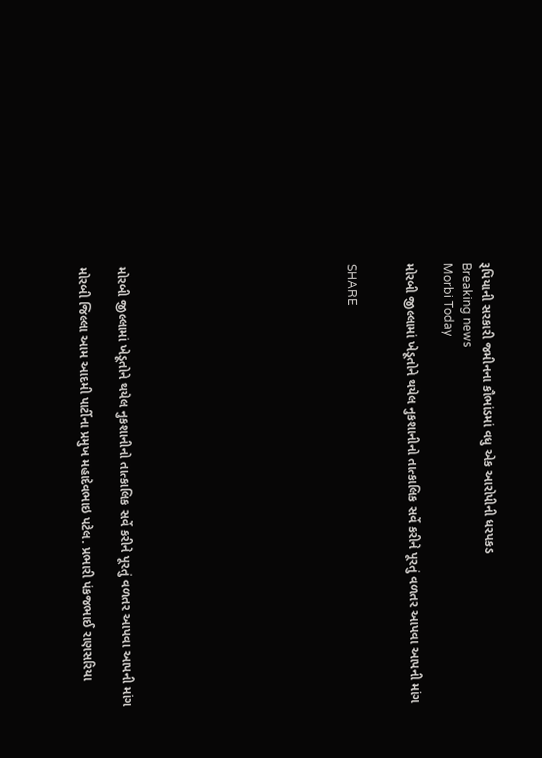રૂપિયાની સરકારી જમીનના કૌભાંડમાં વધુ એક આરોપીની ધરપકડ
Breaking news
Morbi Today

મોરબી જીલ્લામાં ખેડૂતોને થયેલ નુકશાનીનો તાત્કાલિક સર્વે કરીને પૂરતું વળતર આપવા આપની માંગ


SHARE











મોરબી જીલ્લામાં ખેડૂતોને થયેલ નુકશાનીનો તાત્કાલિક સર્વે કરીને પૂરતું વળતર આપવા આપની માંગ

મોરબી જિલ્લા આમ આદમી પાર્ટીના પ્રમુખ મહાદેવભાઇ પટેલ. પ્રભારી પંકજભાઈ રાણસરિયા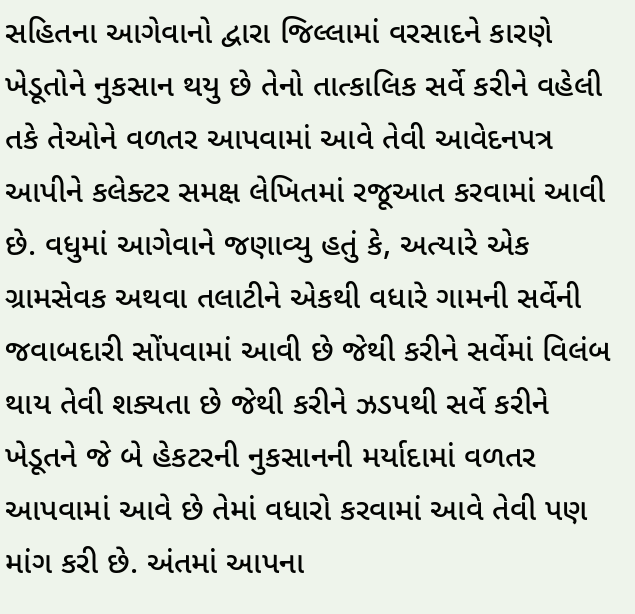સહિતના આગેવાનો દ્વારા જિલ્લામાં વરસાદને કારણે ખેડૂતોને નુકસાન થયુ છે તેનો તાત્કાલિક સર્વે કરીને વહેલી તકે તેઓને વળતર આપવામાં આવે તેવી આવેદનપત્ર આપીને કલેક્ટર સમક્ષ લેખિતમાં રજૂઆત કરવામાં આવી છે. વધુમાં આગેવાને જણાવ્યુ હતું કે, અત્યારે એક ગ્રામસેવક અથવા તલાટીને એકથી વધારે ગામની સર્વેની જવાબદારી સોંપવામાં આવી છે જેથી કરીને સર્વેમાં વિલંબ થાય તેવી શક્યતા છે જેથી કરીને ઝડપથી સર્વે કરીને ખેડૂતને જે બે હેકટરની નુકસાનની મર્યાદામાં વળતર આપવામાં આવે છે તેમાં વધારો કરવામાં આવે તેવી પણ માંગ કરી છે. અંતમાં આપના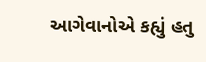આગેવાનોએ કહ્યું હતુ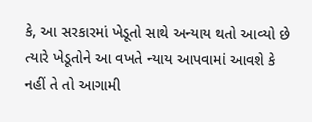કે, આ સરકારમાં ખેડૂતો સાથે અન્યાય થતો આવ્યો છે ત્યારે ખેડૂતોને આ વખતે ન્યાય આપવામાં આવશે કે નહીં તે તો આગામી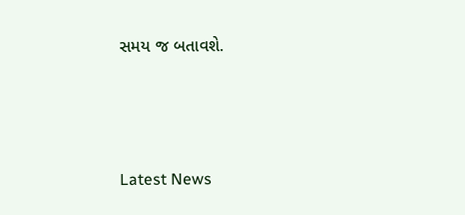સમય જ બતાવશે.






Latest News